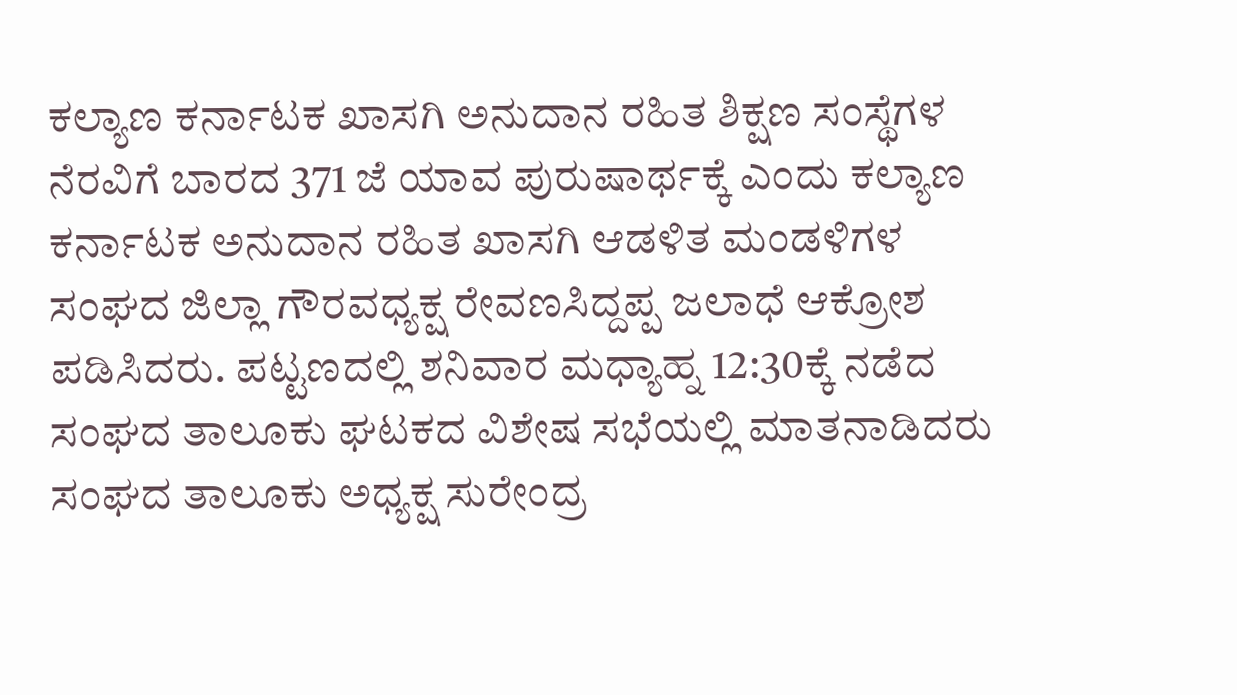ಕಲ್ಯಾಣ ಕರ್ನಾಟಕ ಖಾಸಗಿ ಅನುದಾನ ರಹಿತ ಶಿಕ್ಷಣ ಸಂಸ್ಥೆಗಳ ನೆರವಿಗೆ ಬಾರದ 371 ಜೆ ಯಾವ ಪುರುಷಾರ್ಥಕ್ಕೆ ಎಂದು ಕಲ್ಯಾಣ ಕರ್ನಾಟಕ ಅನುದಾನ ರಹಿತ ಖಾಸಗಿ ಆಡಳಿತ ಮಂಡಳಿಗಳ ಸಂಘದ ಜಿಲ್ಲಾ ಗೌರವಧ್ಯಕ್ಷ ರೇವಣಸಿದ್ದಪ್ಪ ಜಲಾಧೆ ಆಕ್ರೋಶ ಪಡಿಸಿದರು. ಪಟ್ಟಣದಲ್ಲಿ ಶನಿವಾರ ಮಧ್ಯಾಹ್ನ 12:30ಕ್ಕೆ ನಡೆದ ಸಂಘದ ತಾಲೂಕು ಘಟಕದ ವಿಶೇಷ ಸಭೆಯಲ್ಲಿ ಮಾತನಾಡಿದರು ಸಂಘದ ತಾಲೂಕು ಅಧ್ಯಕ್ಷ ಸುರೇಂದ್ರ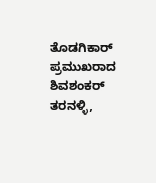ತೊಡಗಿಕಾರ್ ಪ್ರಮುಖರಾದ ಶಿವಶಂಕರ್ ತರನಳ್ಳಿ,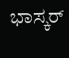ಭಾಸ್ಕರ್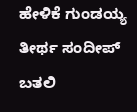ಹೇಳಿಕೆ ಗುಂಡಯ್ಯ ತೀರ್ಥ ಸಂದೀಪ್ ಬತಲಿ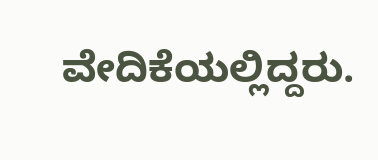ವೇದಿಕೆಯಲ್ಲಿದ್ದರು.